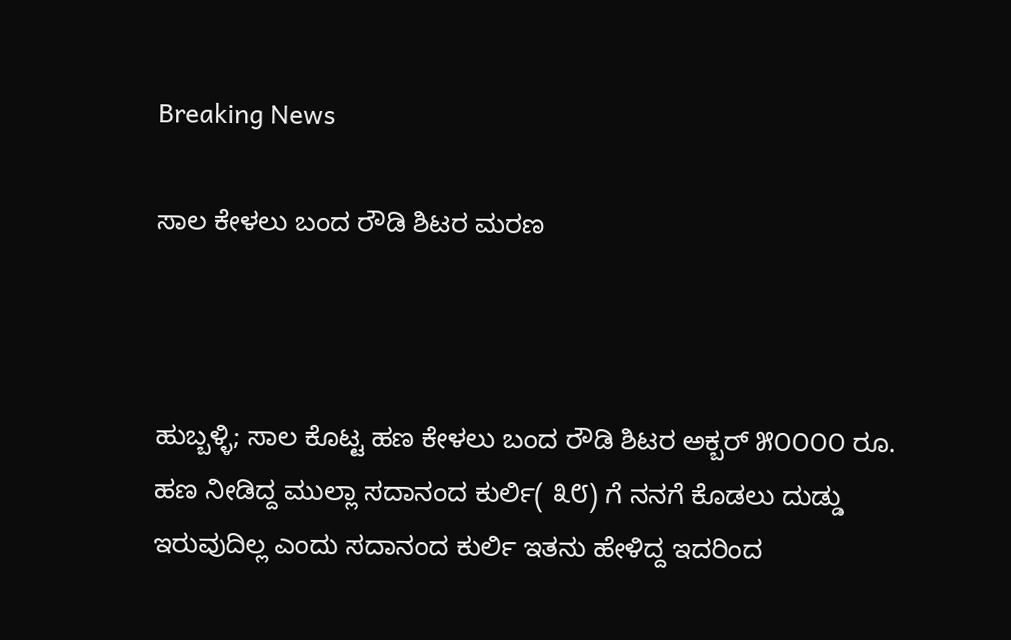Breaking News

ಸಾಲ ಕೇಳಲು ಬಂದ ರೌಡಿ ಶಿಟರ ಮರಣ



ಹುಬ್ಬಳ್ಳಿ; ಸಾಲ ಕೊಟ್ಟ ಹಣ ಕೇಳಲು ಬಂದ ರೌಡಿ ಶಿಟರ ಅಕ್ಬರ್ ೫೦೦೦೦ ರೂ. ಹಣ ನೀಡಿದ್ದ ಮುಲ್ಲಾ ಸದಾನಂದ ಕುರ್ಲಿ( ೩೮) ಗೆ ನನಗೆ ಕೊಡಲು ದುಡ್ಡು ಇರುವುದಿಲ್ಲ ಎಂದು ಸದಾನಂದ ಕುರ್ಲಿ ಇತನು ಹೇಳಿದ್ದ ಇದರಿಂದ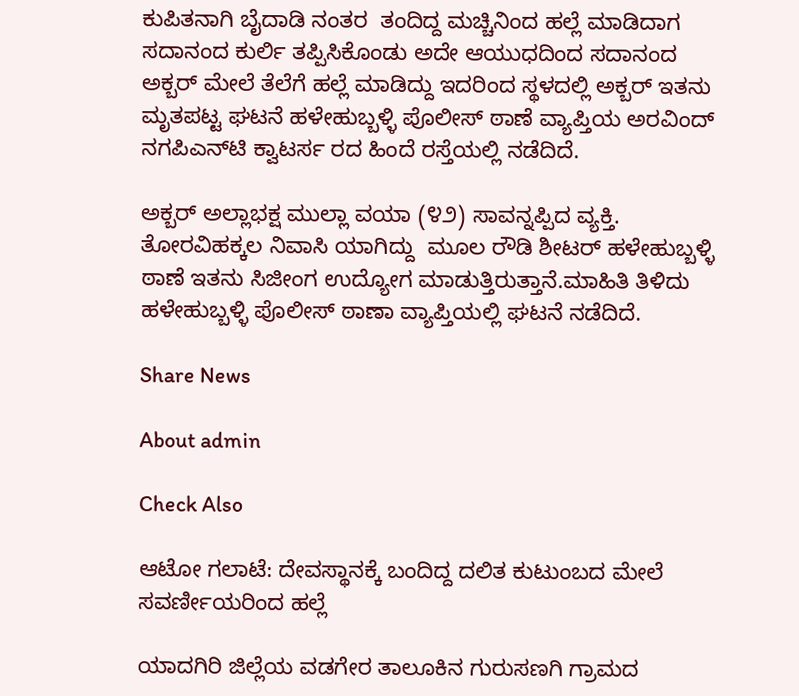ಕುಪಿತನಾಗಿ ಬೈದಾಡಿ ನಂತರ  ತಂದಿದ್ದ ಮಚ್ಚಿನಿಂದ ಹಲ್ಲೆ ಮಾಡಿದಾಗ ಸದಾನಂದ ಕುರ್ಲಿ ತಪ್ಪಿಸಿಕೊಂಡು ಅದೇ ಆಯುಧದಿಂದ ಸದಾನಂದ ಅಕ್ಬರ್ ಮೇಲೆ ತೆಲೆಗೆ ಹಲ್ಲೆ ಮಾಡಿದ್ದು ಇದರಿಂದ ಸ್ಥಳದಲ್ಲಿ ಅಕ್ಬರ್ ಇತನು ಮೃತಪಟ್ಟ ಘಟನೆ ಹಳೇಹುಬ್ಬಳ್ಳಿ ಪೊಲೀಸ್ ಠಾಣೆ ವ್ಯಾಪ್ತಿಯ ಅರವಿಂದ್ ನಗಪಿಎನ್‌ಟಿ ಕ್ವಾಟರ್ಸ ರದ ಹಿಂದೆ ರಸ್ತೆಯಲ್ಲಿ ನಡೆದಿದೆ.

ಅಕ್ಬರ್ ಅಲ್ಲಾಭಕ್ಷ ಮುಲ್ಲಾ ವಯಾ (೪೨) ಸಾವನ್ನಪ್ಪಿದ ವ್ಯಕ್ತಿ.  ತೋರವಿಹಕ್ಕಲ ನಿವಾಸಿ ಯಾಗಿದ್ದು  ಮೂಲ ರೌಡಿ ಶೀಟರ್ ಹಳೇಹುಬ್ಬಳ್ಳಿ ಠಾಣೆ ಇತನು ಸಿಜೀಂಗ ಉದ್ಯೋಗ ಮಾಡುತ್ತಿರುತ್ತಾನೆ.ಮಾಹಿತಿ ತಿಳಿದು ಹಳೇಹುಬ್ಬಳ್ಳಿ ಪೊಲೀಸ್ ಠಾಣಾ ವ್ಯಾಪ್ತಿಯಲ್ಲಿ ಘಟನೆ ನಡೆದಿದೆ.

Share News

About admin

Check Also

ಆಟೋ ಗಲಾಟೆ: ದೇವಸ್ಥಾನಕ್ಕೆ ಬಂದಿದ್ದ ದಲಿತ ಕುಟುಂಬದ ಮೇಲೆ ಸವರ್ಣೀಯರಿಂದ ಹಲ್ಲೆ

ಯಾದಗಿರಿ ಜಿಲ್ಲೆಯ ವಡಗೇರ ತಾಲೂಕಿನ ಗುರುಸಣಗಿ ಗ್ರಾಮದ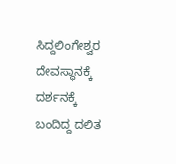ಸಿದ್ದಲಿಂಗೇಶ್ವರ ದೇವಸ್ಥಾನಕ್ಕೆ ದರ್ಶನಕ್ಕೆ ಬಂದಿದ್ದ ದಲಿತ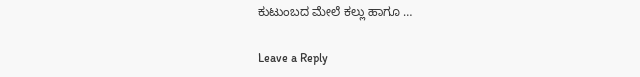ಕುಟುಂಬದ ಮೇಲೆ ಕಲ್ಲು ಹಾಗೂ …

Leave a Reply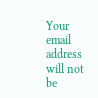Your email address will not be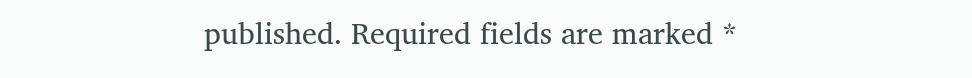published. Required fields are marked *